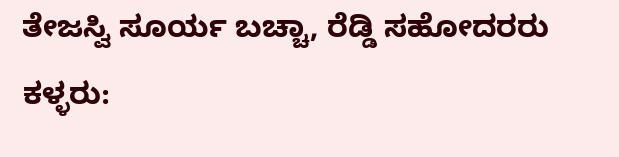ತೇಜಸ್ವಿ ಸೂರ್ಯ ಬಚ್ಚಾ, ರೆಡ್ಡಿ ಸಹೋದರರು ಕಳ್ಳರು: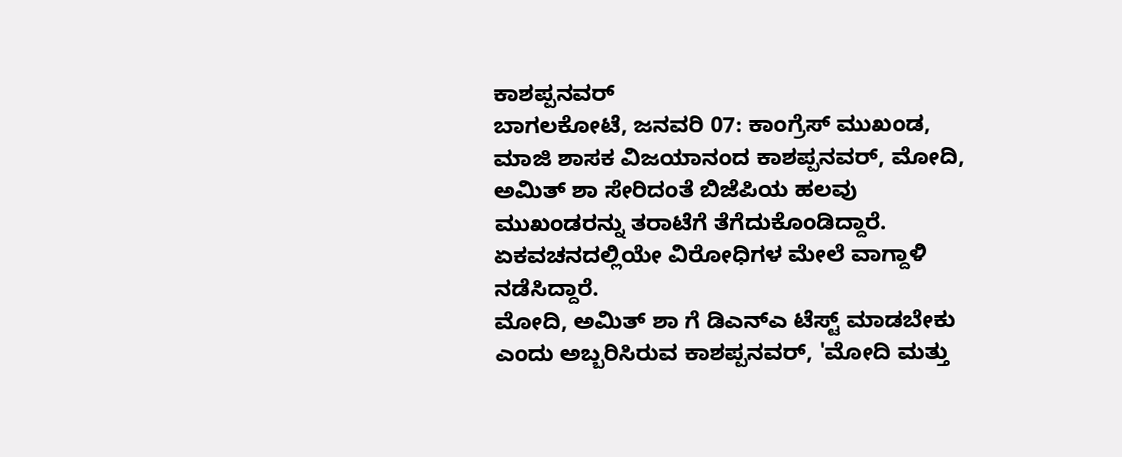ಕಾಶಪ್ಪನವರ್
ಬಾಗಲಕೋಟೆ, ಜನವರಿ 07: ಕಾಂಗ್ರೆಸ್ ಮುಖಂಡ, ಮಾಜಿ ಶಾಸಕ ವಿಜಯಾನಂದ ಕಾಶಪ್ಪನವರ್, ಮೋದಿ, ಅಮಿತ್ ಶಾ ಸೇರಿದಂತೆ ಬಿಜೆಪಿಯ ಹಲವು ಮುಖಂಡರನ್ನು ತರಾಟೆಗೆ ತೆಗೆದುಕೊಂಡಿದ್ದಾರೆ. ಏಕವಚನದಲ್ಲಿಯೇ ವಿರೋಧಿಗಳ ಮೇಲೆ ವಾಗ್ದಾಳಿ ನಡೆಸಿದ್ದಾರೆ.
ಮೋದಿ, ಅಮಿತ್ ಶಾ ಗೆ ಡಿಎನ್ಎ ಟೆಸ್ಟ್ ಮಾಡಬೇಕು ಎಂದು ಅಬ್ಬರಿಸಿರುವ ಕಾಶಪ್ಪನವರ್, 'ಮೋದಿ ಮತ್ತು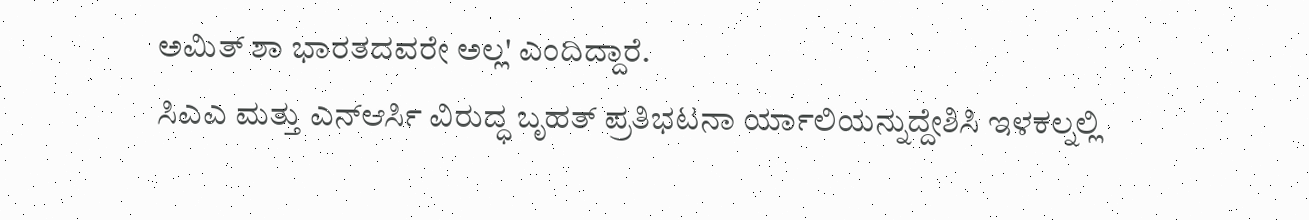ಅಮಿತ್ ಶಾ ಭಾರತದವರೇ ಅಲ್ಲ' ಎಂದಿದ್ದಾರೆ.
ಸಿಎಎ ಮತ್ತು ಎನ್ಆರ್ಸಿ ವಿರುದ್ಧ ಬೃಹತ್ ಪ್ರತಿಭಟನಾ ರ್ಯಾಲಿಯನ್ನುದ್ದೇಶಿಸಿ ಇಳಕಲ್ನಲ್ಲಿ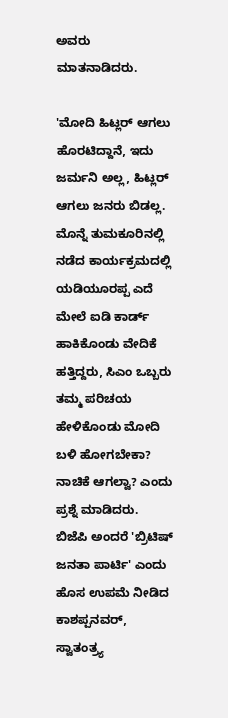ಅವರು ಮಾತನಾಡಿದರು.

'ಮೋದಿ ಹಿಟ್ಲರ್ ಆಗಲು ಹೊರಟಿದ್ದಾನೆ, ಇದು ಜರ್ಮನಿ ಅಲ್ಲ, ಹಿಟ್ಲರ್ ಆಗಲು ಜನರು ಬಿಡಲ್ಲ. ಮೊನ್ನೆ ತುಮಕೂರಿನಲ್ಲಿ ನಡೆದ ಕಾರ್ಯಕ್ರಮದಲ್ಲಿ ಯಡಿಯೂರಪ್ಪ ಎದೆ ಮೇಲೆ ಐಡಿ ಕಾರ್ಡ್ ಹಾಕಿಕೊಂಡು ವೇದಿಕೆ ಹತ್ತಿದ್ದರು, ಸಿಎಂ ಒಬ್ಬರು ತಮ್ಮ ಪರಿಚಯ ಹೇಳಿಕೊಂಡು ಮೋದಿ ಬಳಿ ಹೋಗಬೇಕಾ? ನಾಚಿಕೆ ಆಗಲ್ವಾ? ಎಂದು ಪ್ರಶ್ನೆ ಮಾಡಿದರು.
ಬಿಜೆಪಿ ಅಂದರೆ 'ಬ್ರಿಟಿಷ್ ಜನತಾ ಪಾರ್ಟಿ' ಎಂದು ಹೊಸ ಉಪಮೆ ನೀಡಿದ ಕಾಶಪ್ಪನವರ್, ಸ್ವಾತಂತ್ರ್ಯ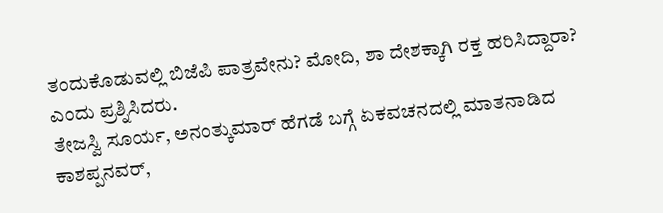ತಂದುಕೊಡುವಲ್ಲಿ ಬಿಜೆಪಿ ಪಾತ್ರವೇನು? ಮೋದಿ, ಶಾ ದೇಶಕ್ಕಾಗಿ ರಕ್ತ ಹರಿಸಿದ್ದಾರಾ? ಎಂದು ಪ್ರಶ್ನಿಸಿದರು.
ತೇಜಸ್ವಿ ಸೂರ್ಯ, ಅನಂತ್ಕುಮಾರ್ ಹೆಗಡೆ ಬಗ್ಗೆ ಏಕವಚನದಲ್ಲಿ ಮಾತನಾಡಿದ ಕಾಶಪ್ಪನವರ್,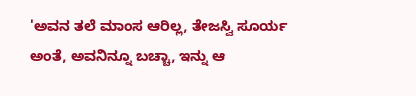'ಅವನ ತಲೆ ಮಾಂಸ ಆರಿಲ್ಲ, ತೇಜಸ್ವಿ ಸೂರ್ಯ ಅಂತೆ, ಅವನಿನ್ನೂ ಬಚ್ಚಾ, ಇನ್ನು ಆ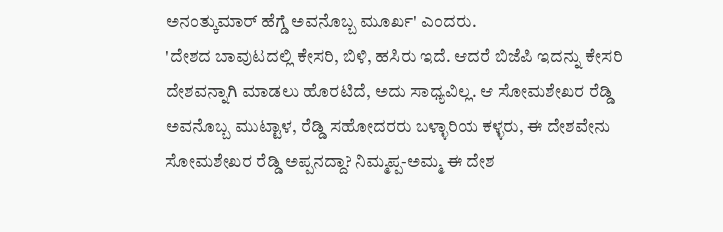ಅನಂತ್ಕುಮಾರ್ ಹೆಗ್ಡೆ ಅವನೊಬ್ಬ ಮೂರ್ಖ' ಎಂದರು.
'ದೇಶದ ಬಾವುಟದಲ್ಲಿ ಕೇಸರಿ, ಬಿಳಿ, ಹಸಿರು ಇದೆ. ಆದರೆ ಬಿಜೆಪಿ ಇದನ್ನು ಕೇಸರಿ ದೇಶವನ್ನಾಗಿ ಮಾಡಲು ಹೊರಟಿದೆ, ಅದು ಸಾಧ್ಯವಿಲ್ಲ. ಆ ಸೋಮಶೇಖರ ರೆಡ್ಡಿ ಅವನೊಬ್ಬ ಮುಟ್ಟಾಳ, ರೆಡ್ಡಿ ಸಹೋದರರು ಬಳ್ಳಾರಿಯ ಕಳ್ಳರು, ಈ ದೇಶವೇನು ಸೋಮಶೇಖರ ರೆಡ್ಡಿ ಅಪ್ಪನದ್ದಾ? ನಿಮ್ಮಪ್ಪ-ಅಮ್ಮ ಈ ದೇಶ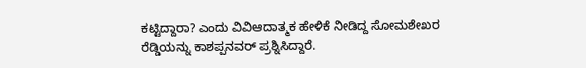ಕಟ್ಟಿದ್ದಾರಾ? ಎಂದು ವಿವಿಆದಾತ್ಮಕ ಹೇಳಿಕೆ ನೀಡಿದ್ದ ಸೋಮಶೇಖರ ರೆಡ್ಡಿಯನ್ನು ಕಾಶಪ್ಪನವರ್ ಪ್ರಶ್ನಿಸಿದ್ದಾರೆ.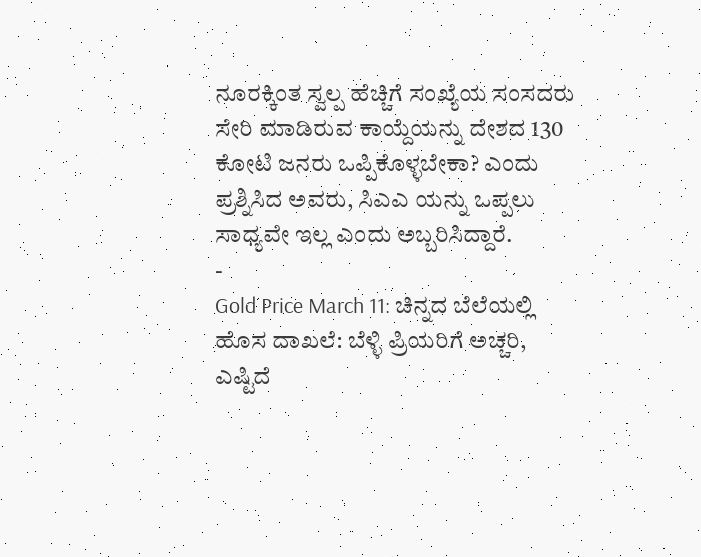ನೂರಕ್ಕಿಂತ ಸ್ವಲ್ಪ ಹೆಚ್ಚಿಗೆ ಸಂಖ್ಯೆಯ ಸಂಸದರು ಸೇರಿ ಮಾಡಿರುವ ಕಾಯ್ದೆಯನ್ನು ದೇಶದ 130 ಕೋಟಿ ಜನರು ಒಪ್ಪಿಕೊಳ್ಳಬೇಕಾ? ಎಂದು ಪ್ರಶ್ನಿಸಿದ ಅವರು, ಸಿಎಎ ಯನ್ನು ಒಪ್ಪಲು ಸಾಧ್ಯವೇ ಇಲ್ಲ ಎಂದು ಅಬ್ಬರಿಸಿದ್ದಾರೆ.
-
Gold Price March 11: ಚಿನ್ನದ ಬೆಲೆಯಲ್ಲಿ ಹೊಸ ದಾಖಲೆ: ಬೆಳ್ಳಿ ಪ್ರಿಯರಿಗೆ ಅಚ್ಚರಿ, ಎಷ್ಟಿದೆ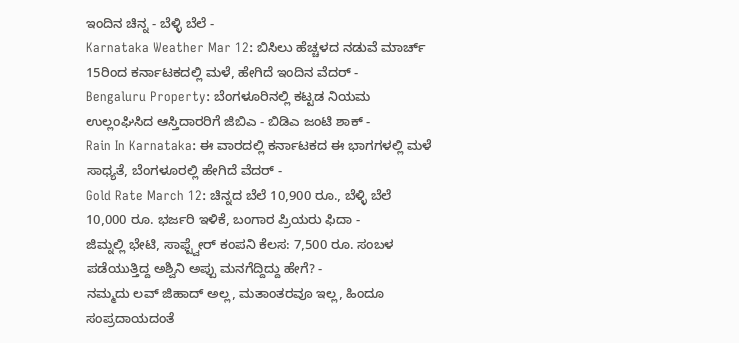ಇಂದಿನ ಚಿನ್ನ - ಬೆಳ್ಳಿ ಬೆಲೆ -
Karnataka Weather Mar 12: ಬಿಸಿಲು ಹೆಚ್ಚಳದ ನಡುವೆ ಮಾರ್ಚ್ 15ರಿಂದ ಕರ್ನಾಟಕದಲ್ಲಿ ಮಳೆ, ಹೇಗಿದೆ ಇಂದಿನ ವೆದರ್ -
Bengaluru Property: ಬೆಂಗಳೂರಿನಲ್ಲಿ ಕಟ್ಟಡ ನಿಯಮ ಉಲ್ಲಂಘಿಸಿದ ಆಸ್ತಿದಾರರಿಗೆ ಜಿಬಿಎ - ಬಿಡಿಎ ಜಂಟಿ ಶಾಕ್ -
Rain In Karnataka: ಈ ವಾರದಲ್ಲಿ ಕರ್ನಾಟಕದ ಈ ಭಾಗಗಳಲ್ಲಿ ಮಳೆ ಸಾಧ್ಯತೆ, ಬೆಂಗಳೂರಲ್ಲಿ ಹೇಗಿದೆ ವೆದರ್ -
Gold Rate March 12: ಚಿನ್ನದ ಬೆಲೆ 10,900 ರೂ., ಬೆಳ್ಳಿ ಬೆಲೆ 10,000 ರೂ. ಭರ್ಜರಿ ಇಳಿಕೆ, ಬಂಗಾರ ಪ್ರಿಯರು ಫಿದಾ -
ಜಿಮ್ನಲ್ಲಿ ಭೇಟಿ, ಸಾಫ್ಟ್ವೇರ್ ಕಂಪನಿ ಕೆಲಸ: 7,500 ರೂ. ಸಂಬಳ ಪಡೆಯುತ್ತಿದ್ದ ಅಶ್ವಿನಿ ಅಪ್ಪು ಮನಗೆದ್ದಿದ್ದು ಹೇಗೆ? -
ನಮ್ಮದು ಲವ್ ಜಿಹಾದ್ ಅಲ್ಲ, ಮತಾಂತರವೂ ಇಲ್ಲ, ಹಿಂದೂ ಸಂಪ್ರದಾಯದಂತೆ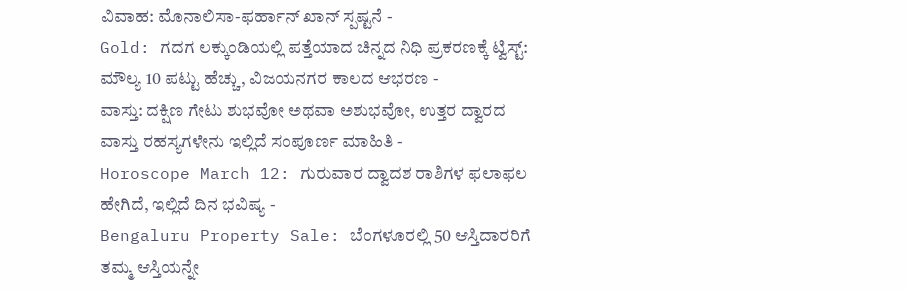ವಿವಾಹ: ಮೊನಾಲಿಸಾ-ಫರ್ಹಾನ್ ಖಾನ್ ಸ್ಪಷ್ಟನೆ -
Gold: ಗದಗ ಲಕ್ಕುಂಡಿಯಲ್ಲಿ ಪತ್ತೆಯಾದ ಚಿನ್ನದ ನಿಧಿ ಪ್ರಕರಣಕ್ಕೆ ಟ್ವಿಸ್ಟ್: ಮೌಲ್ಯ 10 ಪಟ್ಟು ಹೆಚ್ಚು, ವಿಜಯನಗರ ಕಾಲದ ಆಭರಣ -
ವಾಸ್ತು: ದಕ್ಷಿಣ ಗೇಟು ಶುಭವೋ ಅಥವಾ ಅಶುಭವೋ, ಉತ್ತರ ದ್ವಾರದ ವಾಸ್ತು ರಹಸ್ಯಗಳೇನು ಇಲ್ಲಿದೆ ಸಂಪೂರ್ಣ ಮಾಹಿತಿ -
Horoscope March 12: ಗುರುವಾರ ದ್ವಾದಶ ರಾಶಿಗಳ ಫಲಾಫಲ ಹೇಗಿದೆ, ಇಲ್ಲಿದೆ ದಿನ ಭವಿಷ್ಯ -
Bengaluru Property Sale: ಬೆಂಗಳೂರಲ್ಲಿ 50 ಆಸ್ತಿದಾರರಿಗೆ ತಮ್ಮ ಆಸ್ತಿಯನ್ನೇ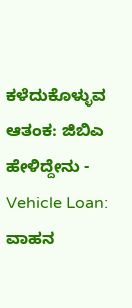ಕಳೆದುಕೊಳ್ಳುವ ಆತಂಕ: ಜಿಬಿಎ ಹೇಳಿದ್ದೇನು -
Vehicle Loan: ವಾಹನ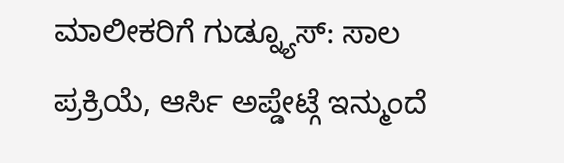ಮಾಲೀಕರಿಗೆ ಗುಡ್ನ್ಯೂಸ್: ಸಾಲ ಪ್ರಕ್ರಿಯೆ, ಆರ್ಸಿ ಅಪ್ಡೇಟ್ಗೆ ಇನ್ಮುಂದೆ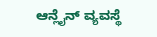ಆನ್ಲೈನ್ ವ್ಯವಸ್ಥೆ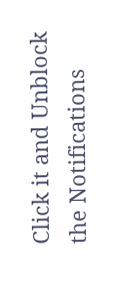Click it and Unblock the Notifications